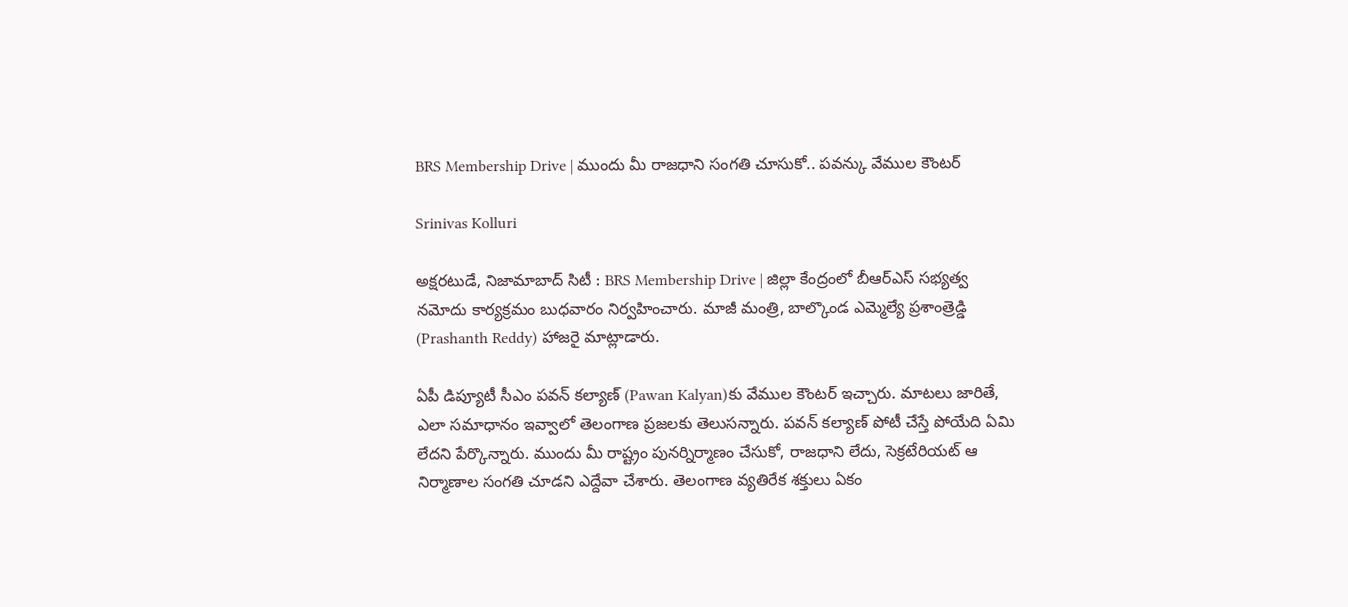BRS Membership Drive | ముందు మీ రాజధాని సంగతి చూసుకో.. పవన్కు వేముల కౌంటర్

Srinivas Kolluri

అక్షరటుడే, నిజామాబాద్ సిటీ : BRS Membership Drive | జిల్లా కేంద్రంలో బీఆర్ఎస్ సభ్యత్వ నమోదు కార్యక్రమం బుధవారం నిర్వహించారు. మాజీ మంత్రి, బాల్కొండ ఎమ్మెల్యే ప్రశాంత్రెడ్డి (Prashanth Reddy) హాజరై మాట్లాడారు.

ఏపీ డిప్యూటీ సీఎం పవన్ కల్యాణ్ (Pawan Kalyan)కు వేముల కౌంటర్ ఇచ్చారు. మాటలు జారితే, ఎలా సమాధానం ఇవ్వాలో తెలంగాణ ప్రజలకు తెలుసన్నారు. పవన్ కల్యాణ్ పోటీ చేస్తే పోయేది ఏమి లేదని పేర్కొన్నారు. ముందు మీ రాష్ట్రం పునర్నిర్మాణం చేసుకో, రాజధాని లేదు, సెక్రటేరియట్ ఆ నిర్మాణాల సంగతి చూడని ఎద్దేవా చేశారు. తెలంగాణ వ్యతిరేక శక్తులు ఏకం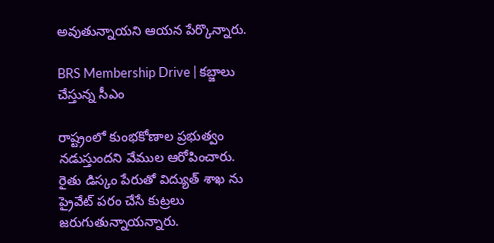అవుతున్నాయని ఆయన పేర్కొన్నారు.

BRS Membership Drive | కబ్జాలు చేస్తున్న సీఎం

రాష్ట్రంలో కుంభకోణాల ప్రభుత్వం నడుస్తుందని వేముల ఆరోపించారు. రైతు డిస్కం పేరుతో విద్యుత్ శాఖ ను ప్రైవేట్ పరం చేసే కుట్రలు జరుగుతున్నాయన్నారు.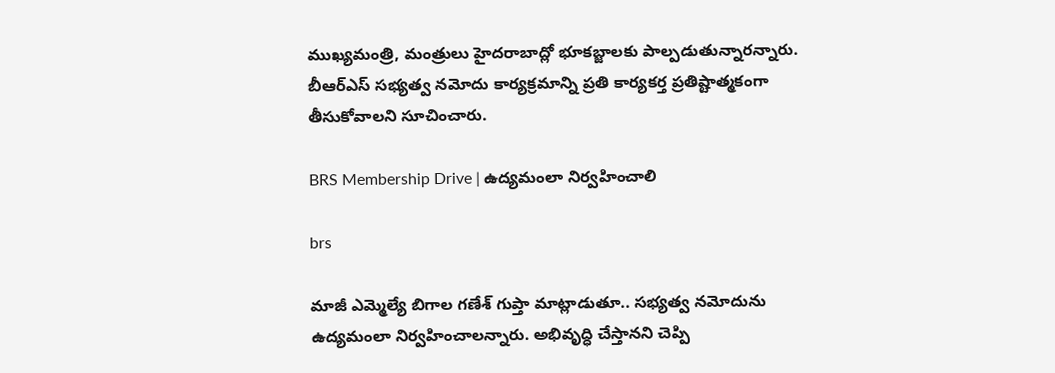ముఖ్యమంత్రి, మంత్రులు హైదరాబాద్లో భూకబ్జాలకు పాల్పడుతున్నారన్నారు. బీఆర్ఎస్ సభ్యత్వ నమోదు కార్యక్రమాన్ని ప్రతి కార్యకర్త ప్రతిష్టాత్మకంగా తీసుకోవాలని సూచించారు.

BRS Membership Drive | ఉద్యమంలా నిర్వహించాలి

brs

మాజీ ఎమ్మెల్యే బిగాల గణేశ్ గుప్తా మాట్లాడుతూ.. సభ్యత్వ నమోదును ఉద్యమంలా నిర్వహించాలన్నారు. అభివృద్ధి చేస్తానని చెప్పి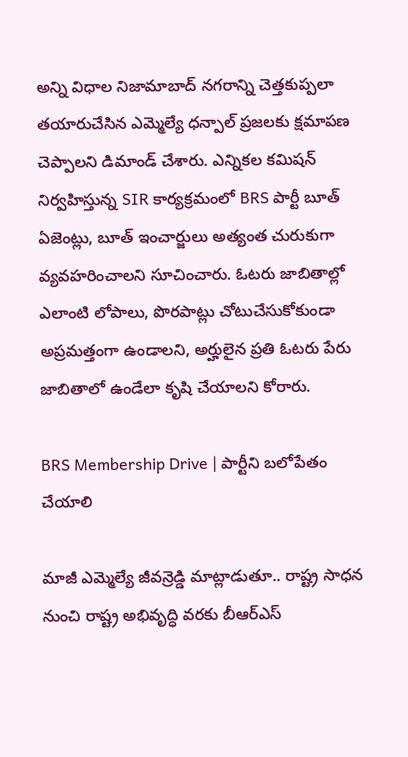అన్ని విధాల నిజామాబాద్ నగరాన్ని చెత్తకుప్పలా తయారుచేసిన ఎమ్మెల్యే ధన్పాల్ ప్రజలకు క్షమాపణ చెప్పాలని డిమాండ్ చేశారు. ఎన్నికల కమిషన్ నిర్వహిస్తున్న SIR కార్యక్రమంలో BRS పార్టీ బూత్ ఏజెంట్లు, బూత్ ఇంచార్జులు అత్యంత చురుకుగా వ్యవహరించాలని సూచించారు. ఓటరు జాబితాల్లో ఎలాంటి లోపాలు, పొరపాట్లు చోటుచేసుకోకుండా అప్రమత్తంగా ఉండాలని, అర్హులైన ప్రతి ఓటరు పేరు జాబితాలో ఉండేలా కృషి చేయాలని కోరారు.

BRS Membership Drive | పార్టీని బలోపేతం చేయాలి

మాజీ ఎమ్మెల్యే జీవన్రెడ్డి మాట్లాడుతూ.. రాష్ట్ర సాధన నుంచి రాష్ట్ర అభివృద్ధి వరకు బీఆర్ఎస్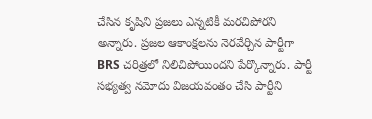చేసిన కృషిని ప్రజలు ఎన్నటికీ మరచిపోరని అన్నారు. ప్రజల ఆకాంక్షలను నెరవేర్చిన పార్టీగా BRS చరిత్రలో నిలిచిపోయిందని పేర్కొన్నారు. పార్టీ సభ్యత్వ నమోదు విజయవంతం చేసి పార్టీని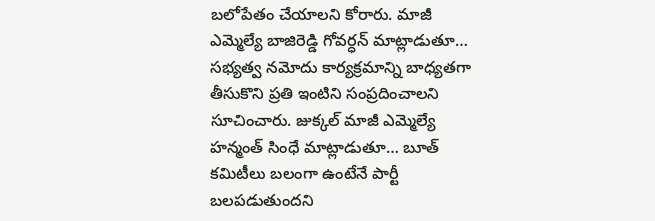బలోపేతం చేయాలని కోరారు. మాజీ ఎమ్మెల్యే బాజిరెడ్డి గోవర్ధన్ మాట్లాడుతూ… సభ్యత్వ నమోదు కార్యక్రమాన్ని బాధ్యతగా తీసుకొని ప్రతి ఇంటిని సంప్రదించాలని సూచించారు. జుక్కల్ మాజీ ఎమ్మెల్యే హన్మంత్ సింధే మాట్లాడుతూ… బూత్ కమిటీలు బలంగా ఉంటేనే పార్టీ బలపడుతుందని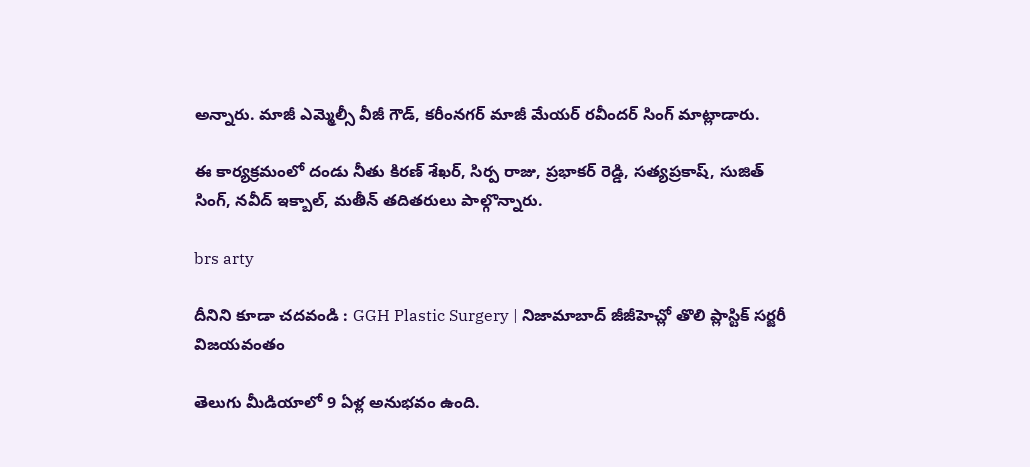అన్నారు. మాజీ ఎమ్మెల్సీ వీజీ గౌడ్, కరీంనగర్ మాజీ మేయర్ రవీందర్ సింగ్ మాట్లాడారు.

ఈ కార్యక్రమంలో దండు నీతు కిరణ్ శేఖర్, సిర్ప రాజు, ప్రభాకర్ రెడ్డి, సత్యప్రకాష్, సుజిత్ సింగ్, నవీద్ ఇక్బాల్, మతీన్ తదితరులు పాల్గొన్నారు.

brs arty

దీనిని కూడా చదవండి : GGH Plastic Surgery | నిజామాబాద్ జీజీహెచ్లో తొలి ప్లాస్టిక్ సర్జరీ విజయవంతం

తెలుగు మీడియాలో 9 ఏళ్ల అనుభవం ఉంది.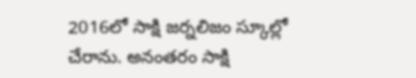2016లో సాక్షి జర్నలిజం స్కూల్లో చేరాను. అనంతరం సాక్షి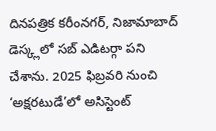దినపత్రిక కరీంనగర్, నిజామాబాద్ డెస్క్లలో సబ్ ఎడిటర్గా పని చేశాను. 2025 ఫిబ్రవరి నుంచి ‘అక్షరటుడే’లో అసిస్టెంట్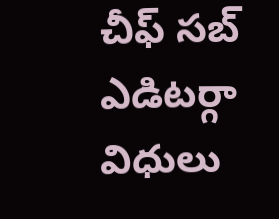చీఫ్ సబ్ ఎడిటర్గా విధులు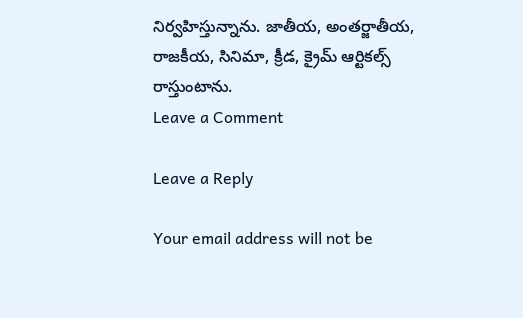నిర్వహిస్తున్నాను. జాతీయ, అంతర్జాతీయ, రాజకీయ, సినిమా, క్రీడ, క్రైమ్ ఆర్టికల్స్ రాస్తుంటాను.
Leave a Comment

Leave a Reply

Your email address will not be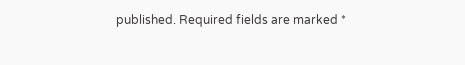published. Required fields are marked *